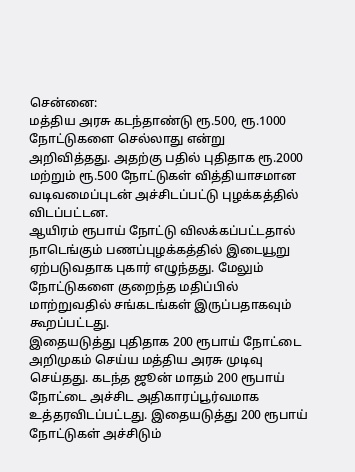சென்னை:
மத்திய அரசு கடந்தாண்டு ரூ.500, ரூ.1000 நோட்டுகளை செல்லாது என்று அறிவித்தது. அதற்கு பதில் புதிதாக ரூ.2000 மற்றும் ரூ.500 நோட்டுகள் வித்தியாசமான வடிவமைப்புடன் அச்சிடப்பட்டு புழக்கத்தில் விடப்பட்டன.
ஆயிரம் ரூபாய் நோட்டு விலக்கப்பட்டதால் நாடெங்கும் பணப்புழக்கத்தில் இடையூறு ஏற்படுவதாக புகார் எழுந்தது. மேலும் நோட்டுகளை குறைந்த மதிப்பில் மாற்றுவதில் சங்கடங்கள் இருப்பதாகவும் கூறப்பட்டது.
இதையடுத்து புதிதாக 200 ரூபாய் நோட்டை அறிமுகம் செய்ய மத்திய அரசு முடிவு செய்தது. கடந்த ஜூன் மாதம் 200 ரூபாய் நோட்டை அச்சிட அதிகாரப்பூர்வமாக உத்தரவிடப்பட்டது. இதையடுத்து 200 ரூபாய் நோட்டுகள் அச்சிடும்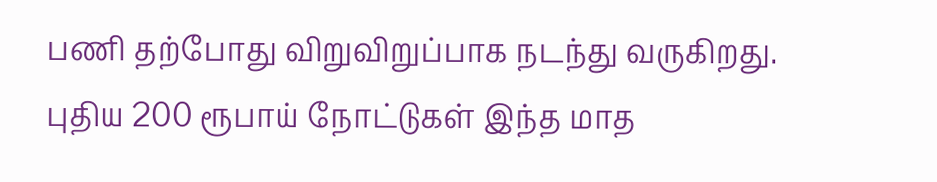பணி தற்போது விறுவிறுப்பாக நடந்து வருகிறது.
புதிய 200 ரூபாய் நோட்டுகள் இந்த மாத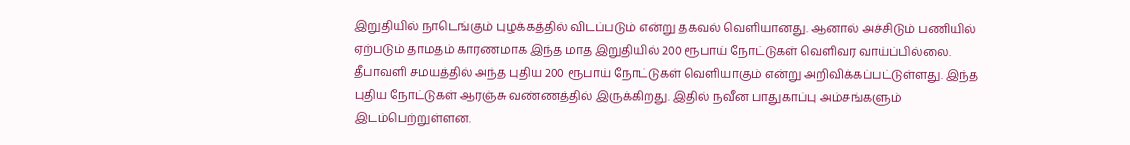இறுதியில் நாடெங்கும் புழக்கத்தில் விடப்படும் என்று தகவல் வெளியானது. ஆனால் அச்சிடும் பணியில் ஏற்படும் தாமதம் காரணமாக இந்த மாத இறுதியில் 200 ரூபாய் நோட்டுகள் வெளிவர வாய்ப்பில்லை.
தீபாவளி சமயத்தில் அந்த புதிய 200 ரூபாய் நோட்டுகள் வெளியாகும் என்று அறிவிக்கப்பட்டுள்ளது. இந்த புதிய நோட்டுகள் ஆரஞ்சு வண்ணத்தில் இருக்கிறது. இதில் நவீன பாதுகாப்பு அம்சங்களும் இடம்பெற்றுள்ளன.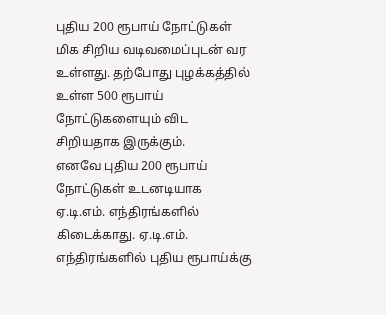புதிய 200 ரூபாய் நோட்டுகள் மிக சிறிய வடிவமைப்புடன் வர உள்ளது. தற்போது புழக்கத்தில் உள்ள 500 ரூபாய் நோட்டுகளையும் விட சிறியதாக இருக்கும்.
எனவே புதிய 200 ரூபாய் நோட்டுகள் உடனடியாக ஏ.டி.எம். எந்திரங்களில் கிடைக்காது. ஏ.டி.எம். எந்திரங்களில் புதிய ரூபாய்க்கு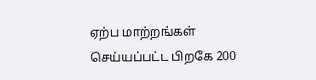ஏற்ப மாற்றங்கள் செய்யப்பட்ட பிறகே 200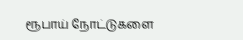ரூபாய் நோட்டுகளை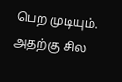பெற முடியும். அதற்கு சில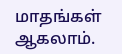மாதங்கள் ஆகலாம்.